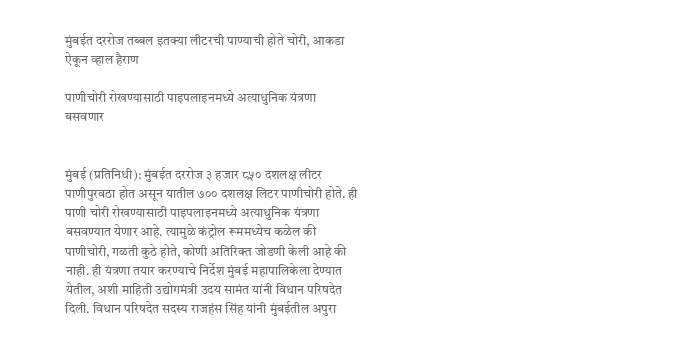मुंबईत दररोज तब्बल इतक्या लीटरची पाण्याची होते चोरी, आकडा ऐकून व्हाल हैराण

पाणीचोरी रोखण्यासाठी पाइपलाइनमध्ये अत्याधुनिक यंत्रणा बसवणार


मुंबई (प्रतिनिधी): मुंबईत दररोज ३ हजार ८५० दशलक्ष लीटर पाणीपुरवठा होत असून यातील ७०० दशलक्ष लिटर पाणीचोरी होते. ही पाणी चोरी रोखण्यासाठी पाइपलाइनमध्ये अत्याधुनिक यंत्रणा बसवण्यात येणार आहे. त्यामुळे कंट्रोल रूममध्येच कळेल की पाणीचोरी, गळती कुठे होते, कोणी अतिरिक्त जोडणी केली आहे की नाही. ही यंत्रणा तयार करण्याचे निर्देश मुंबई महापालिकेला देण्यात येतील, अशी माहिती उद्योगमंत्री उदय सामंत यांनी विधान परिषदेत दिली. विधान परिषदेत सदस्य राजहंस सिंह यांनी मुंबईतील अपुरा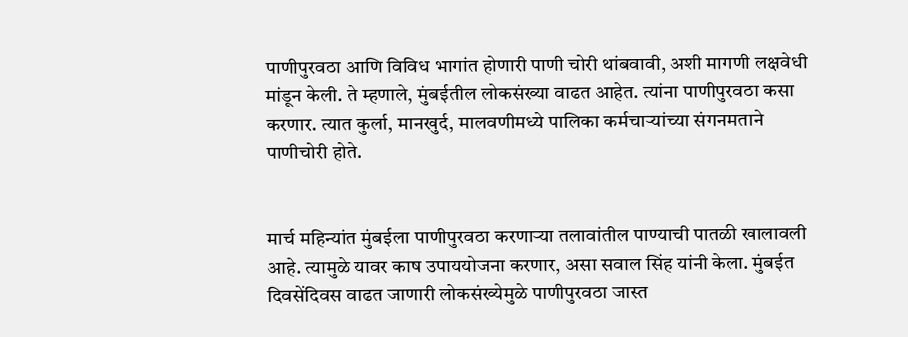पाणीपुरवठा आणि विविध भागांत होणारी पाणी चोरी थांबवावी, अशी मागणी लक्षवेधी मांडून केली. ते म्हणाले, मुंबईतील लोकसंख्या वाढत आहेत. त्यांना पाणीपुरवठा कसा करणार. त्यात कुर्ला, मानखुर्द, मालवणीमध्ये पालिका कर्मचाऱ्यांच्या संगनमताने पाणीचोरी होते.


मार्च महिन्यांत मुंबईला पाणीपुरवठा करणाऱ्या तलावांतील पाण्याची पातळी खालावली आहे. त्यामुळे यावर काष उपाययोजना करणार, असा सवाल सिंह यांनी केला. मुंबईत दिवसेंदिवस वाढत जाणारी लोकसंख्येमुळे पाणीपुरवठा जास्त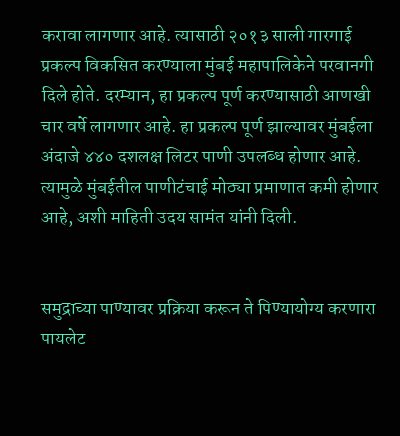करावा लागणार आहे. त्यासाठी २०१३ साली गारगाई प्रकल्प विकसित करण्याला मुंबई महापालिकेने परवानगी दिले होते. दरम्यान, हा प्रकल्प पूर्ण करण्यासाठी आणखी चार वर्षे लागणार आहे. हा प्रकल्प पूर्ण झाल्यावर मुंबईला अंदाजे ४४० दशलक्ष लिटर पाणी उपलब्ध होणार आहे. त्यामुळे मुंबईतील पाणीटंचाई मोठ्या प्रमाणात कमी होणार आहे, अशी माहिती उदय सामंत यांनी दिली.


समुद्राच्या पाण्यावर प्रक्रिया करून ते पिण्यायोग्य करणारा पायलेट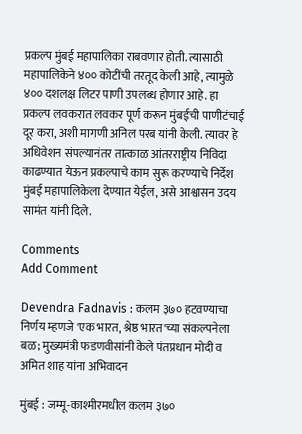प्रकल्प मुंबई महापालिका राबवणार होती. त्यासाठी महापालिकेने ४०० कोटींची तरतूद केली आहे, त्यामुळे ४०० दशलक्ष लिटर पाणी उपलब्ध होणार आहे. हा प्रकल्प लवकरात लवकर पूर्ण करून मुंबईची पाणीटंचाई दूर करा, अशी मागणी अनिल परब यांनी केली. त्यावर हे अधिवेशन संपल्यानंतर तात्काळ आंतरराष्ट्रीय निविदा काढण्यात येऊन प्रकल्पाचे काम सुरू करण्याचे निर्देश मुंबई महापालिकेला देण्यात येईल, असे आश्वासन उदय सामंत यांनी दिले.

Comments
Add Comment

Devendra Fadnavis : कलम ३७० हटवण्याचा निर्णय म्हणजे 'एक भारत, श्रेष्ठ भारत'च्या संकल्पनेला बळ; मुख्यमंत्री फडणवीसांनी केले पंतप्रधान मोदी व अमित शाह यांना अभिवादन

मुंबई : जम्मू-काश्मीरमधील कलम ३७०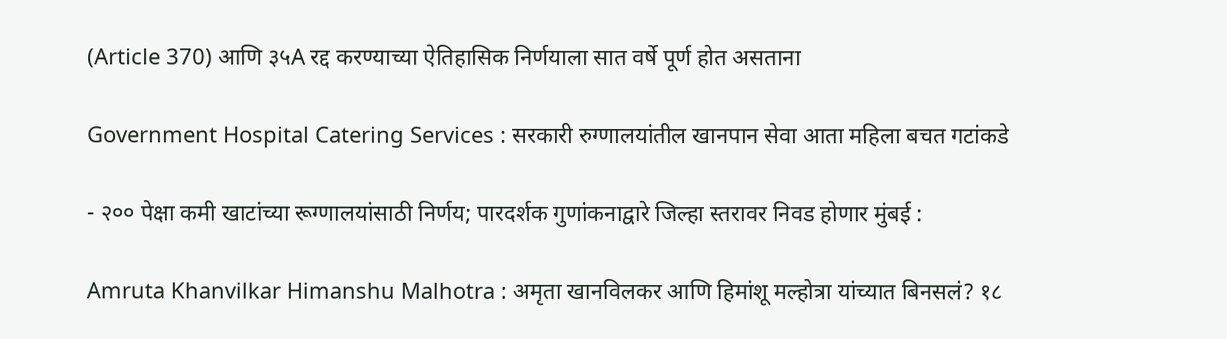(Article 370) आणि ३५A रद्द करण्याच्या ऐतिहासिक निर्णयाला सात वर्षे पूर्ण होत असताना

Government Hospital Catering Services : सरकारी रुग्णालयांतील खानपान सेवा आता महिला बचत गटांकडे

- २०० पेक्षा कमी खाटांच्या रूग्णालयांसाठी निर्णय; पारदर्शक गुणांकनाद्वारे जिल्हा स्तरावर निवड होणार मुंबई :

Amruta Khanvilkar Himanshu Malhotra : अमृता खानविलकर आणि हिमांशू मल्होत्रा यांच्यात बिनसलं? १८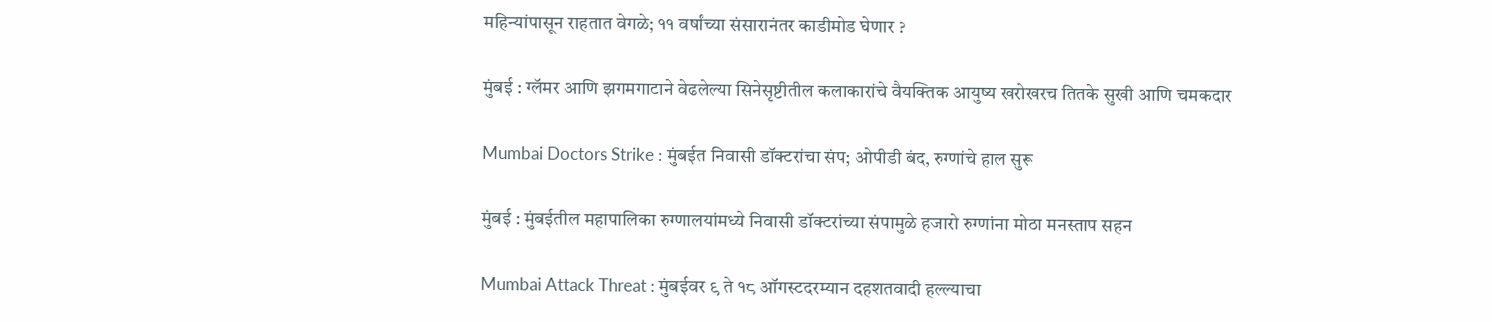महिन्यांपासून राहतात वेगळे; ११ वर्षांच्या संसारानंतर काडीमोड घेणार ?

मुंबई : ग्लॅमर आणि झगमगाटाने वेढलेल्या सिनेसृष्टीतील कलाकारांचे वैयक्तिक आयुष्य खरोखरच तितके सुखी आणि चमकदार

Mumbai Doctors Strike : मुंबईत निवासी डॉक्टरांचा संप; ओपीडी बंद, रुग्णांचे हाल सुरू

मुंबई : मुंबईतील महापालिका रुग्णालयांमध्ये निवासी डॉक्टरांच्या संपामुळे हजारो रुग्णांना मोठा मनस्ताप सहन

Mumbai Attack Threat : मुंबईवर ९ ते १८ ऑगस्टदरम्यान दहशतवादी हल्ल्याचा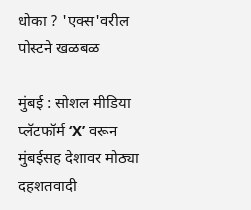धोका ? 'एक्स'वरील पोस्टने खळबळ

मुंबई : सोशल मीडिया प्लॅटफॉर्म ‘X’ वरून मुंबईसह देशावर मोठ्या दहशतवादी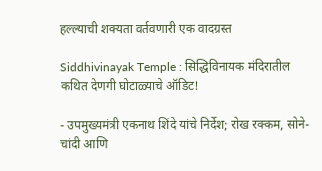हल्ल्याची शक्यता वर्तवणारी एक वादग्रस्त

Siddhivinayak Temple : सिद्धिविनायक मंदिरातील कथित देणगी घोटाळ्याचे ऑडिट!

- उपमुख्यमंत्री एकनाथ शिंदे यांचे निर्देश; रोख रक्कम, सोने-चांदी आणि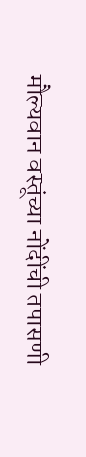मौल्यवान वस्तूंच्या नोंदींची तपासणी